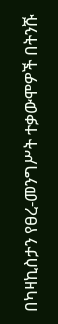በካዛኪስታን የፀረ-መንግሥት ተቃውሞዎች በትንሹ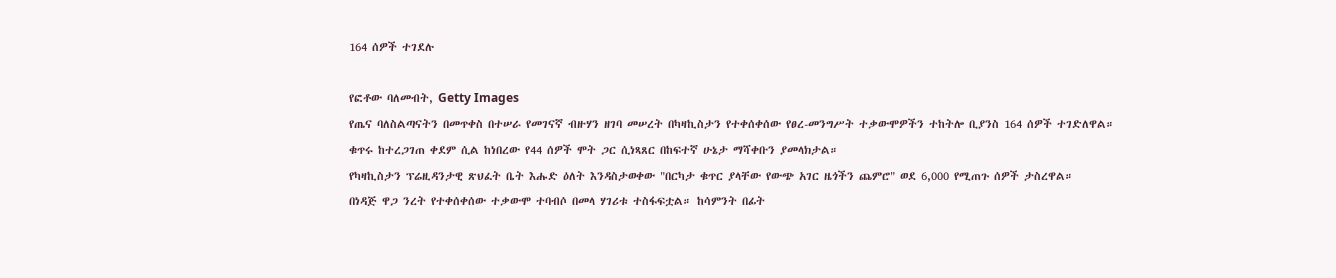164 ሰዎች ተገደሉ

የፎቶው ባለመብት, Getty Images
የጤና ባለስልጣናትን በመጥቀስ በተሠራ የመገናኛ ብዙሃን ዘገባ መሠረት በካዛኪስታን የተቀሰቀሰው የፀረ-መንግሥት ተቃውሞዎችን ተከትሎ ቢያንስ 164 ሰዎች ተገድለዋል።
ቁጥሩ ከተረጋገጠ ቀደም ሲል ከነበረው የ44 ሰዎች ሞት ጋር ሲነጻጸር በከፍተኛ ሁኔታ ማሻቀቡን ያመላክታል።
የካዛኪስታን ፕሬዚዳንታዊ ጽህፈት ቤት እሑድ ዕለት እንዳስታወቀው "በርካታ ቁጥር ያላቸው የውጭ አገር ዜጎችን ጨምሮ" ወደ 6,000 የሚጠጉ ሰዎች ታስረዋል።
በነዳጅ ዋጋ ንረት የተቀሰቀሰው ተቃውሞ ተባብሶ በመላ ሃገሪቱ ተስፋፍቷል። ከሳምንት በፊት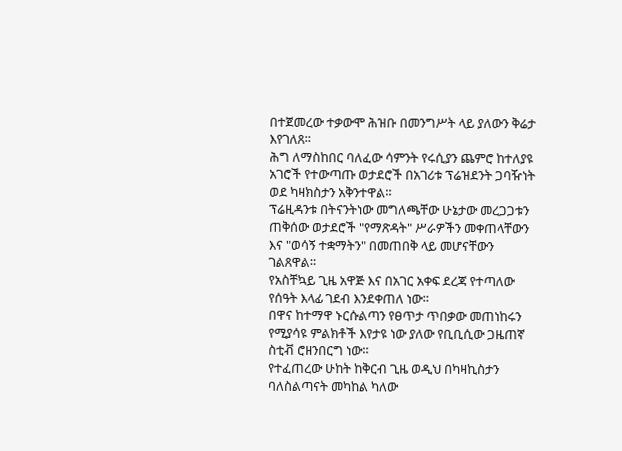በተጀመረው ተቃውሞ ሕዝቡ በመንግሥት ላይ ያለውን ቅሬታ እየገለጸ።
ሕግ ለማስከበር ባለፈው ሳምንት የሩሲያን ጨምሮ ከተለያዩ አገሮች የተውጣጡ ወታደሮች በአገሪቱ ፕሬዝደንት ጋባዥነት ወደ ካዛክስታን አቅንተዋል።
ፕሬዚዳንቱ በትናንትነው መግለጫቸው ሁኔታው መረጋጋቱን ጠቅሰው ወታደሮች "የማጽዳት" ሥራዎችን መቀጠላቸውን እና "ወሳኝ ተቋማትን" በመጠበቅ ላይ መሆናቸውን ገልጸዋል።
የአስቸኳይ ጊዜ አዋጅ እና በአገር አቀፍ ደረጃ የተጣለው የሰዓት እላፊ ገደብ እንደቀጠለ ነው።
በዋና ከተማዋ ኑርሱልጣን የፀጥታ ጥበቃው መጠነከሩን የሚያሳዩ ምልክቶች እየታዩ ነው ያለው የቢቢሲው ጋዜጠኛ ስቲቭ ሮዘንበርግ ነው።
የተፈጠረው ሁከት ከቅርብ ጊዜ ወዲህ በካዛኪስታን ባለስልጣናት መካከል ካለው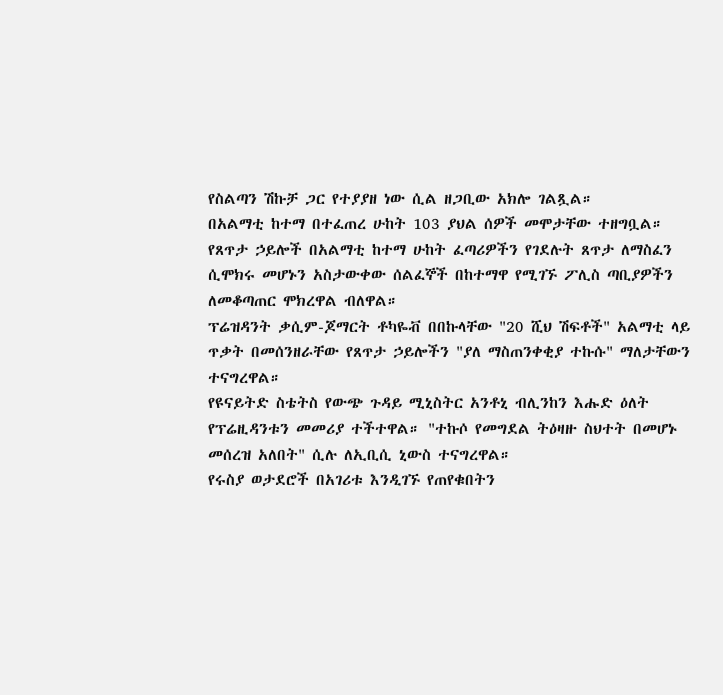የስልጣን ሽኩቻ ጋር የተያያዘ ነው ሲል ዘጋቢው አክሎ ገልጿል።
በአልማቲ ከተማ በተፈጠረ ሁከት 103 ያህል ሰዎች መሞታቸው ተዘግቧል።
የጸጥታ ኃይሎች በአልማቲ ከተማ ሁከት ፈጣሪዎችን የገደሉት ጸጥታ ለማስፈን ሲሞክሩ መሆኑን አስታውቀው ሰልፈኞች በከተማዋ የሚገኙ ፖሊስ ጣቢያዎችን ለመቆጣጠር ሞክረዋል ብለዋል።
ፕሬዝዳንት ቃሲም-ጆማርት ቶካዬቭ በበኩላቸው "20 ሺህ ሽፍቶች" አልማቲ ላይ ጥቃት በመሰንዘራቸው የጸጥታ ኃይሎችን "ያለ ማስጠንቀቂያ ተኩሱ" ማለታቸውን ተናግረዋል።
የዩናይትድ ስቴትስ የውጭ ጉዳይ ሚኒስትር አንቶኒ ብሊንከን እሑድ ዕለት የፕሬዚዳንቱን መመሪያ ተችተዋል። "ተኩሶ የመግደል ትዕዛዙ ስህተት በመሆኑ መሰረዝ አለበት" ሲሉ ለኢቢሲ ኒውስ ተናግረዋል።
የሩስያ ወታደሮች በአገሪቱ እንዲገኙ የጠየቁበትን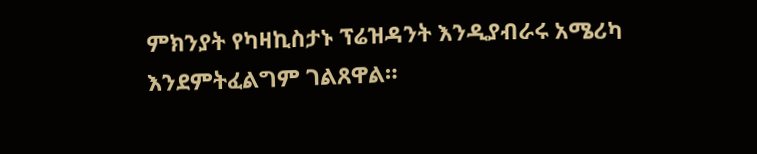ምክንያት የካዛኪስታኑ ፕሬዝዳንት እንዲያብራሩ አሜሪካ እንደምትፈልግም ገልጸዋል።